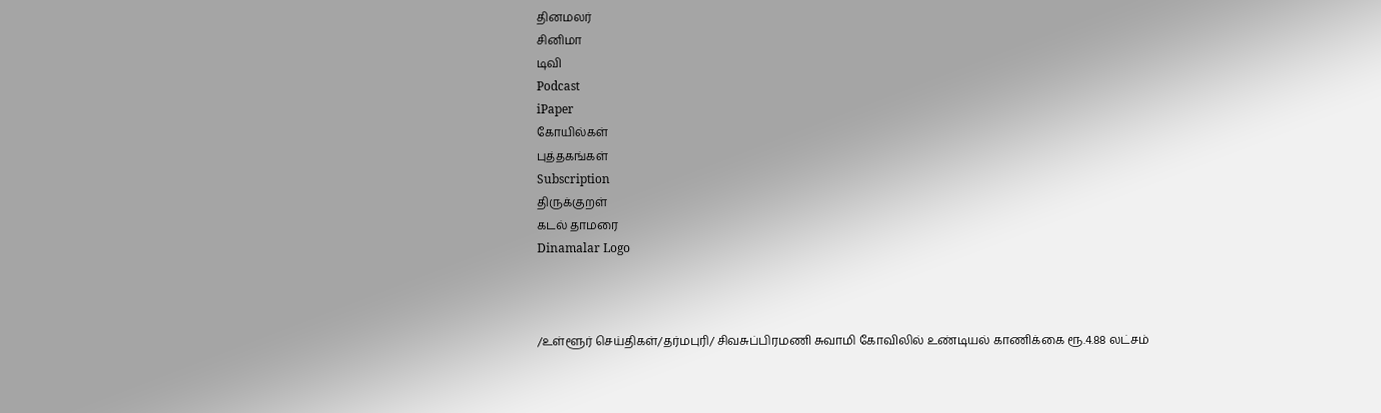தினமலர்
சினிமா
டிவி
Podcast
iPaper
கோயில்கள்
புத்தகங்கள்
Subscription
திருக்குறள்
கடல் தாமரை
Dinamalar Logo



/உள்ளூர் செய்திகள்/தர்மபுரி/ சிவசுப்பிரமணி சுவாமி கோவிலில் உண்டியல் காணிக்கை ரூ.4.88 லட்சம்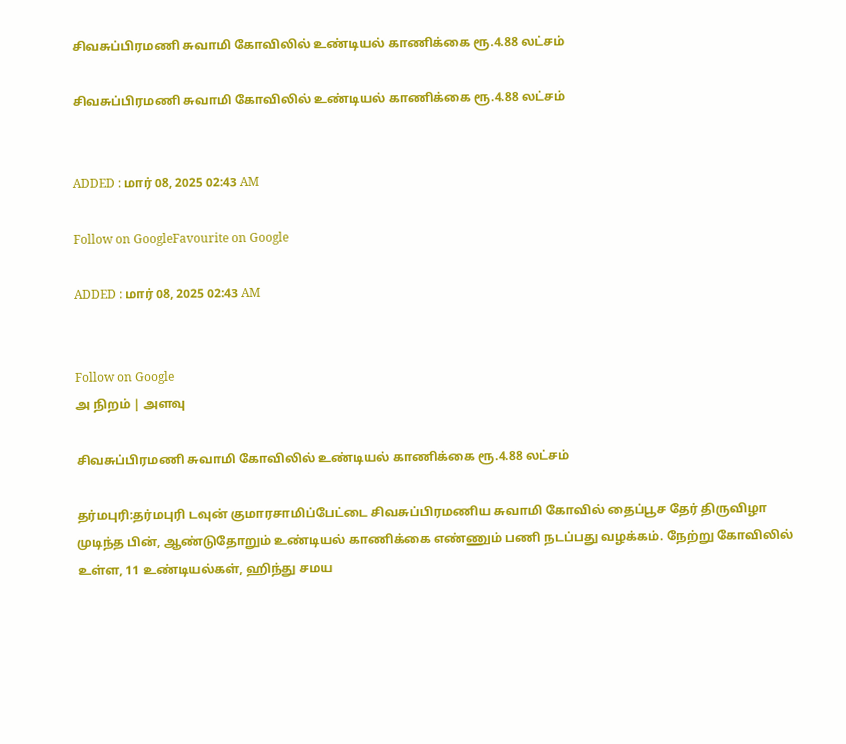சிவசுப்பிரமணி சுவாமி கோவிலில் உண்டியல் காணிக்கை ரூ.4.88 லட்சம்

சிவசுப்பிரமணி சுவாமி கோவிலில் உண்டியல் காணிக்கை ரூ.4.88 லட்சம்


ADDED : மார் 08, 2025 02:43 AM

Follow on GoogleFavourite on Google

ADDED : மார் 08, 2025 02:43 AM


Follow on Google
அ நிறம் | அளவு

சிவசுப்பிரமணி சுவாமி கோவிலில் உண்டியல் காணிக்கை ரூ.4.88 லட்சம்

தர்மபுரி:தர்மபுரி டவுன் குமாரசாமிப்பேட்டை சிவசுப்பிரமணிய சுவாமி கோவில் தைப்பூச தேர் திருவிழா முடிந்த பின், ஆண்டுதோறும் உண்டியல் காணிக்கை எண்ணும் பணி நடப்பது வழக்கம். நேற்று கோவிலில் உள்ள, 11 உண்டியல்கள், ஹிந்து சமய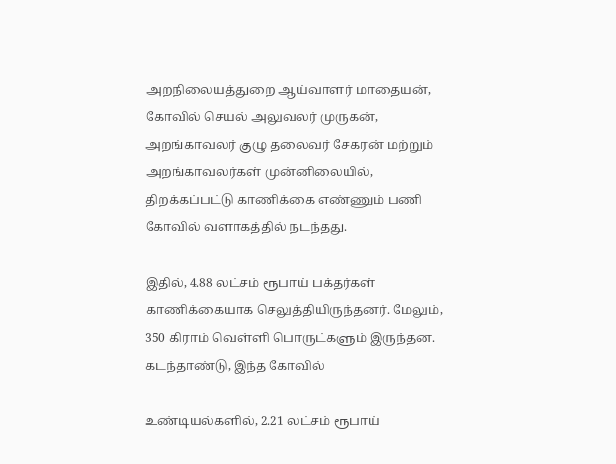அறநிலையத்துறை ஆய்வாளர் மாதையன், கோவில் செயல் அலுவலர் முருகன், அறங்காவலர் குழு தலைவர் சேகரன் மற்றும் அறங்காவலர்கள் முன்னிலையில், திறக்கப்பட்டு காணிக்கை எண்ணும் பணி கோவில் வளாகத்தில் நடந்தது.

இதில், 4.88 லட்சம் ரூபாய் பக்தர்கள் காணிக்கையாக செலுத்தியிருந்தனர். மேலும், 350 கிராம் வெள்ளி பொருட்களும் இருந்தன. கடந்தாண்டு, இந்த கோவில்

உண்டியல்களில், 2.21 லட்சம் ரூபாய்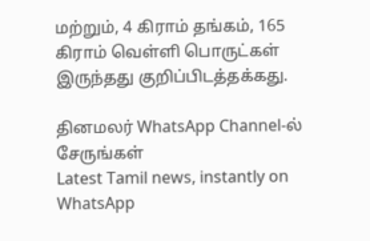மற்றும், 4 கிராம் தங்கம், 165 கிராம் வெள்ளி பொருட்கள் இருந்தது குறிப்பிடத்தக்கது.

தினமலர் WhatsApp Channel-ல் சேருங்கள்
Latest Tamil news, instantly on WhatsApp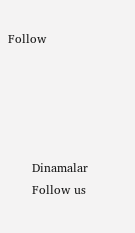Follow





      Dinamalar
      Follow us